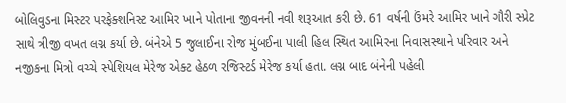બોલિવુડના મિસ્ટર પરફેક્શનિસ્ટ આમિર ખાને પોતાના જીવનની નવી શરૂઆત કરી છે. 61 વર્ષની ઉંમરે આમિર ખાને ગૌરી સ્પ્રેટ સાથે ત્રીજી વખત લગ્ન કર્યા છે. બંનેએ 5 જુલાઈના રોજ મુંબઈના પાલી હિલ સ્થિત આમિરના નિવાસસ્થાને પરિવાર અને નજીકના મિત્રો વચ્ચે સ્પેશિયલ મેરેજ એક્ટ હેઠળ રજિસ્ટર્ડ મેરેજ કર્યા હતા. લગ્ન બાદ બંનેની પહેલી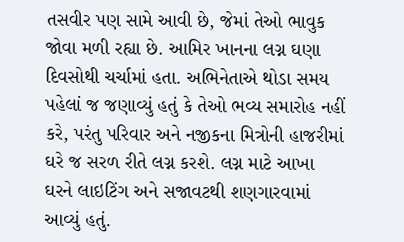તસવીર પણ સામે આવી છે, જેમાં તેઓ ભાવુક જોવા મળી રહ્યા છે. આમિર ખાનના લગ્ન ઘણા દિવસોથી ચર્ચામાં હતા. અભિનેતાએ થોડા સમય પહેલાં જ જણાવ્યું હતું કે તેઓ ભવ્ય સમારોહ નહીં કરે, પરંતુ પરિવાર અને નજીકના મિત્રોની હાજરીમાં ઘરે જ સરળ રીતે લગ્ન કરશે. લગ્ન માટે આખા ઘરને લાઇટિંગ અને સજાવટથી શણગારવામાં આવ્યું હતું.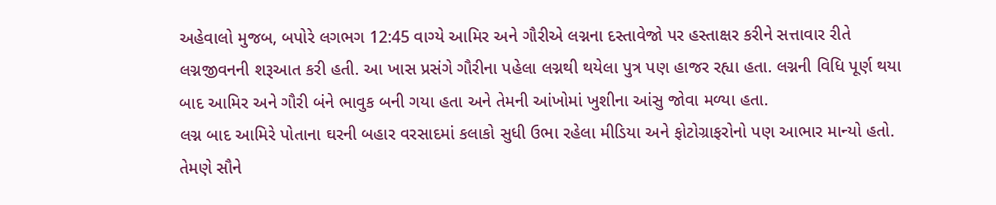અહેવાલો મુજબ, બપોરે લગભગ 12:45 વાગ્યે આમિર અને ગૌરીએ લગ્નના દસ્તાવેજો પર હસ્તાક્ષર કરીને સત્તાવાર રીતે લગ્નજીવનની શરૂઆત કરી હતી. આ ખાસ પ્રસંગે ગૌરીના પહેલા લગ્નથી થયેલા પુત્ર પણ હાજર રહ્યા હતા. લગ્નની વિધિ પૂર્ણ થયા બાદ આમિર અને ગૌરી બંને ભાવુક બની ગયા હતા અને તેમની આંખોમાં ખુશીના આંસુ જોવા મળ્યા હતા.
લગ્ન બાદ આમિરે પોતાના ઘરની બહાર વરસાદમાં કલાકો સુધી ઉભા રહેલા મીડિયા અને ફોટોગ્રાફરોનો પણ આભાર માન્યો હતો. તેમણે સૌને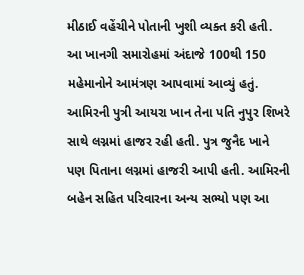મીઠાઈ વહેંચીને પોતાની ખુશી વ્યક્ત કરી હતી. આ ખાનગી સમારોહમાં અંદાજે 100થી 150 મહેમાનોને આમંત્રણ આપવામાં આવ્યું હતું. આમિરની પુત્રી આયરા ખાન તેના પતિ નુપુર શિખરે સાથે લગ્નમાં હાજર રહી હતી. પુત્ર જુનૈદ ખાને પણ પિતાના લગ્નમાં હાજરી આપી હતી. આમિરની બહેન સહિત પરિવારના અન્ય સભ્યો પણ આ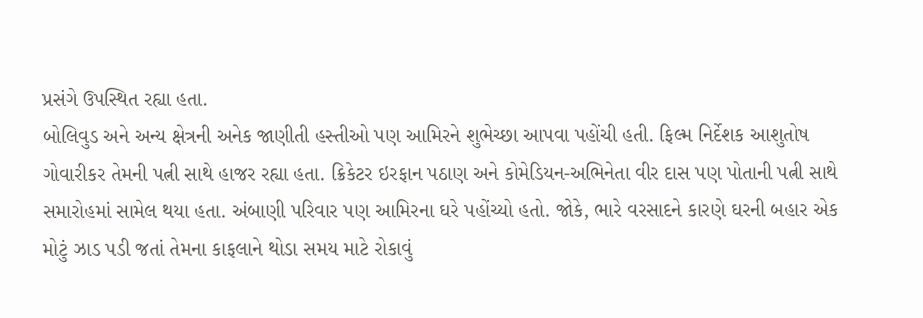પ્રસંગે ઉપસ્થિત રહ્યા હતા.
બોલિવુડ અને અન્ય ક્ષેત્રની અનેક જાણીતી હસ્તીઓ પણ આમિરને શુભેચ્છા આપવા પહોંચી હતી. ફિલ્મ નિર્દેશક આશુતોષ ગોવારીકર તેમની પત્ની સાથે હાજર રહ્યા હતા. ક્રિકેટર ઇરફાન પઠાણ અને કોમેડિયન-અભિનેતા વીર દાસ પણ પોતાની પત્ની સાથે સમારોહમાં સામેલ થયા હતા. અંબાણી પરિવાર પણ આમિરના ઘરે પહોંચ્યો હતો. જોકે, ભારે વરસાદને કારણે ઘરની બહાર એક મોટું ઝાડ પડી જતાં તેમના કાફલાને થોડા સમય માટે રોકાવું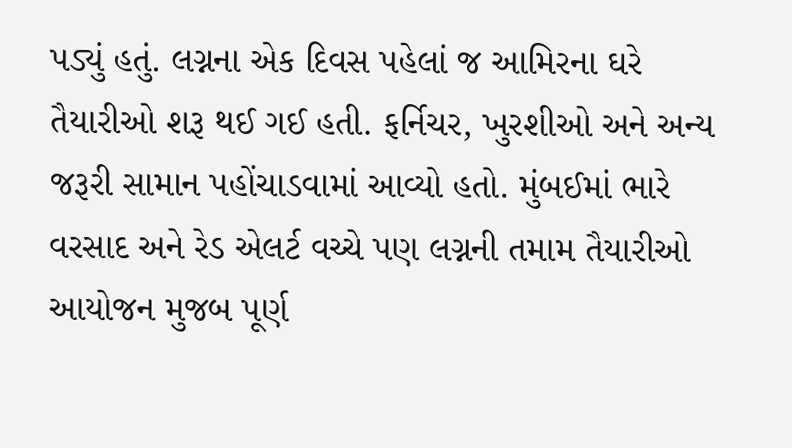પડ્યું હતું. લગ્નના એક દિવસ પહેલાં જ આમિરના ઘરે તૈયારીઓ શરૂ થઈ ગઈ હતી. ફર્નિચર, ખુરશીઓ અને અન્ય જરૂરી સામાન પહોંચાડવામાં આવ્યો હતો. મુંબઈમાં ભારે વરસાદ અને રેડ એલર્ટ વચ્ચે પણ લગ્નની તમામ તૈયારીઓ આયોજન મુજબ પૂર્ણ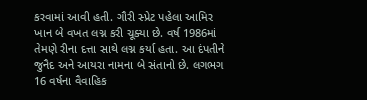કરવામાં આવી હતી. ગૌરી સ્પ્રેટ પહેલા આમિર ખાન બે વખત લગ્ન કરી ચૂક્યા છે. વર્ષ 1986માં તેમણે રીના દત્તા સાથે લગ્ન કર્યા હતા. આ દંપતીને જુનૈદ અને આયરા નામના બે સંતાનો છે. લગભગ 16 વર્ષના વૈવાહિક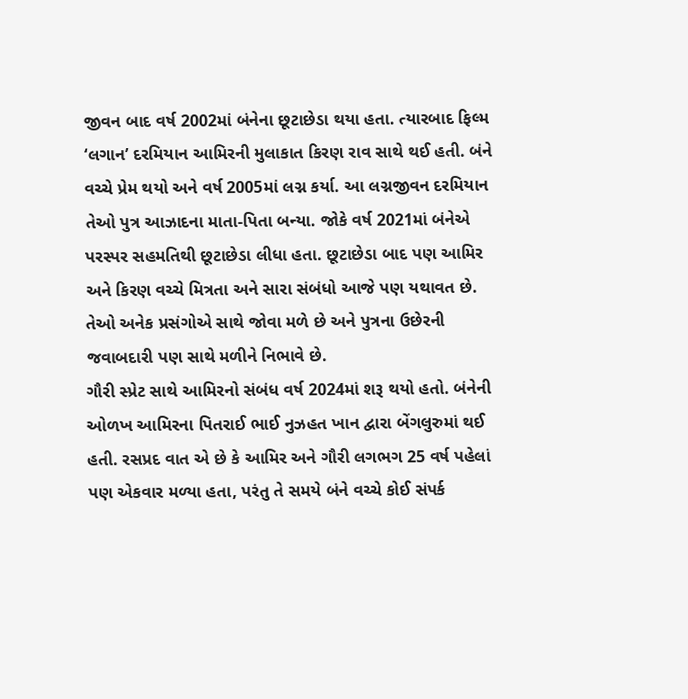જીવન બાદ વર્ષ 2002માં બંનેના છૂટાછેડા થયા હતા. ત્યારબાદ ફિલ્મ ‘લગાન’ દરમિયાન આમિરની મુલાકાત કિરણ રાવ સાથે થઈ હતી. બંને વચ્ચે પ્રેમ થયો અને વર્ષ 2005માં લગ્ન કર્યા. આ લગ્નજીવન દરમિયાન તેઓ પુત્ર આઝાદના માતા-પિતા બન્યા. જોકે વર્ષ 2021માં બંનેએ પરસ્પર સહમતિથી છૂટાછેડા લીધા હતા. છૂટાછેડા બાદ પણ આમિર અને કિરણ વચ્ચે મિત્રતા અને સારા સંબંધો આજે પણ યથાવત છે. તેઓ અનેક પ્રસંગોએ સાથે જોવા મળે છે અને પુત્રના ઉછેરની જવાબદારી પણ સાથે મળીને નિભાવે છે.
ગૌરી સ્પ્રેટ સાથે આમિરનો સંબંધ વર્ષ 2024માં શરૂ થયો હતો. બંનેની ઓળખ આમિરના પિતરાઈ ભાઈ નુઝહત ખાન દ્વારા બેંગલુરુમાં થઈ હતી. રસપ્રદ વાત એ છે કે આમિર અને ગૌરી લગભગ 25 વર્ષ પહેલાં પણ એકવાર મળ્યા હતા, પરંતુ તે સમયે બંને વચ્ચે કોઈ સંપર્ક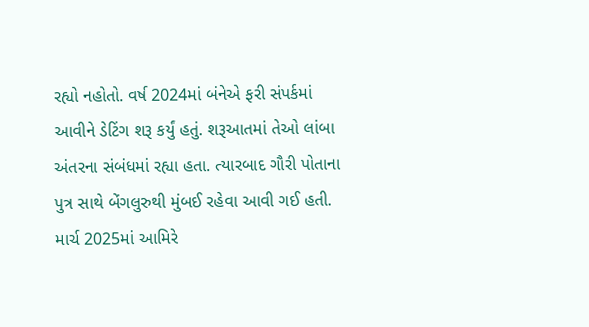રહ્યો નહોતો. વર્ષ 2024માં બંનેએ ફરી સંપર્કમાં આવીને ડેટિંગ શરૂ કર્યું હતું. શરૂઆતમાં તેઓ લાંબા અંતરના સંબંધમાં રહ્યા હતા. ત્યારબાદ ગૌરી પોતાના પુત્ર સાથે બેંગલુરુથી મુંબઈ રહેવા આવી ગઈ હતી. માર્ચ 2025માં આમિરે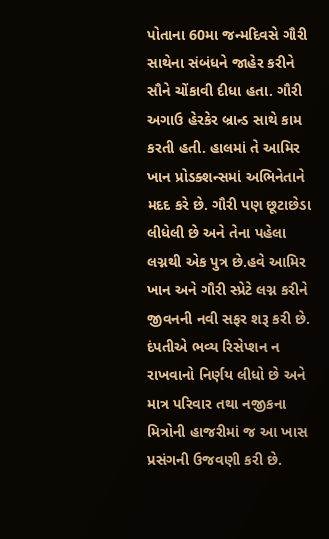પોતાના 60મા જન્મદિવસે ગૌરી સાથેના સંબંધને જાહેર કરીને સૌને ચોંકાવી દીધા હતા. ગૌરી અગાઉ હેરકેર બ્રાન્ડ સાથે કામ કરતી હતી. હાલમાં તે આમિર ખાન પ્રોડક્શન્સમાં અભિનેતાને મદદ કરે છે. ગૌરી પણ છૂટાછેડા લીધેલી છે અને તેના પહેલા લગ્નથી એક પુત્ર છે.હવે આમિર ખાન અને ગૌરી સ્પ્રેટે લગ્ન કરીને જીવનની નવી સફર શરૂ કરી છે. દંપતીએ ભવ્ય રિસેપ્શન ન રાખવાનો નિર્ણય લીધો છે અને માત્ર પરિવાર તથા નજીકના મિત્રોની હાજરીમાં જ આ ખાસ પ્રસંગની ઉજવણી કરી છે.